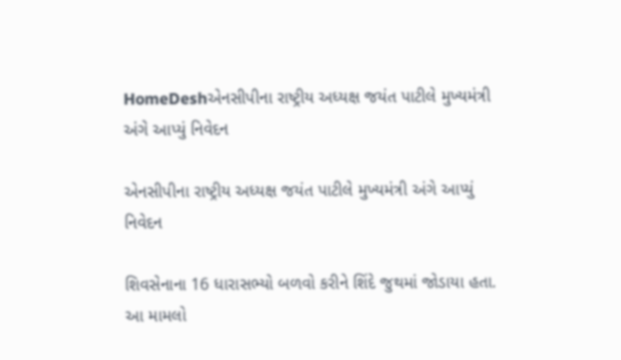HomeDeshએનસીપીના રાષ્ટ્રીય અધ્યક્ષ જયંત પાટીલે મુખ્યમંત્રી અંગે આપ્યું નિવેદન

એનસીપીના રાષ્ટ્રીય અધ્યક્ષ જયંત પાટીલે મુખ્યમંત્રી અંગે આપ્યું નિવેદન

શિવસેનાના 16 ધારાસભ્યો બળવો કરીને શિંદે જુથમાં જોડાયા હતા. આ મામલો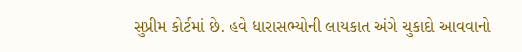સુપ્રીમ કોર્ટમાં છે. હવે ધારાસભ્યોની લાયકાત અંગે ચુકાદો આવવાનો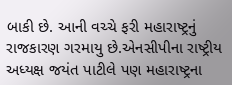બાકી છે. આની વચ્ચે ફરી મહારાષ્ટ્રનું રાજકારણ ગરમાયુ છે.એનસીપીના રાષ્ટ્રીય અધ્યક્ષ જયંત પાટીલે પણ મહારાષ્ટ્રના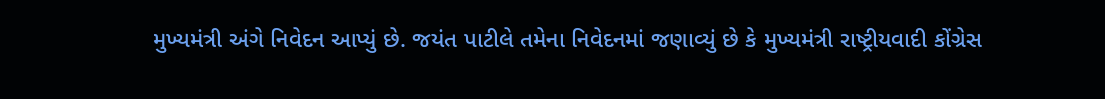મુખ્યમંત્રી અંગે નિવેદન આપ્યું છે. જયંત પાટીલે તમેના નિવેદનમાં જણાવ્યું છે કે મુખ્યમંત્રી રાષ્ટ્રીયવાદી કોંગ્રેસ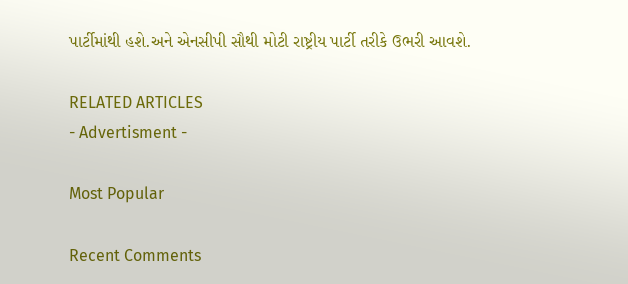પાર્ટીમાંથી હશે.અને એનસીપી સૌથી મોટી રાષ્ટ્રીય પાર્ટી તરીકે ઉભરી આવશે.

RELATED ARTICLES
- Advertisment -

Most Popular

Recent Comments